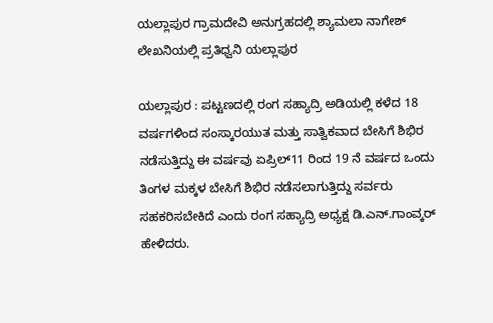ಯಲ್ಲಾಪುರ ಗ್ರಾಮದೇವಿ ಅನುಗ್ರಹದಲ್ಲಿ ಶ್ಯಾಮಲಾ ನಾಗೇಶ್ ಲೇಖನಿಯಲ್ಲಿ ಪ್ರತಿಧ್ವನಿ ಯಲ್ಲಾಪುರ

ಯಲ್ಲಾಪುರ : ಪಟ್ಟಣದಲ್ಲಿ ರಂಗ ಸಹ್ಯಾದ್ರಿ ಅಡಿಯಲ್ಲಿ ಕಳೆದ 18 ವರ್ಷಗಳಿಂದ ಸಂಸ್ಕಾರಯುತ ಮತ್ತು ಸಾತ್ವಿಕವಾದ ಬೇಸಿಗೆ ಶಿಭಿರ ನಡೆಸುತ್ತಿದ್ದು ಈ ವರ್ಷವು ಏಪ್ರಿಲ್11 ರಿಂದ 19 ನೆ ವರ್ಷದ ಒಂದು ತಿಂಗಳ ಮಕ್ಕಳ ಬೇಸಿಗೆ ಶಿಭಿರ ನಡೆಸಲಾಗುತ್ತಿದ್ದು ಸರ್ವರು ಸಹಕರಿಸಬೇಕಿದೆ ಎಂದು ರಂಗ ಸಹ್ಯಾದ್ರಿ ಅಧ್ಯಕ್ಷ ಡಿ.ಎನ್.ಗಾಂವ್ಕರ್ ಹೇಳಿದರು.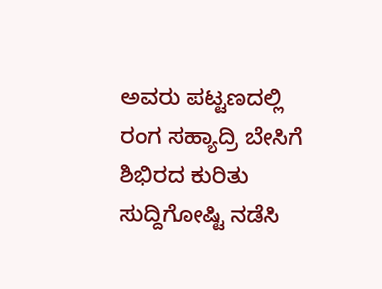ಅವರು ಪಟ್ಟಣದಲ್ಲಿ ರಂಗ ಸಹ್ಯಾದ್ರಿ ಬೇಸಿಗೆ ಶಿಭಿರದ ಕುರಿತು ಸುದ್ದಿಗೋಷ್ಟಿ ನಡೆಸಿ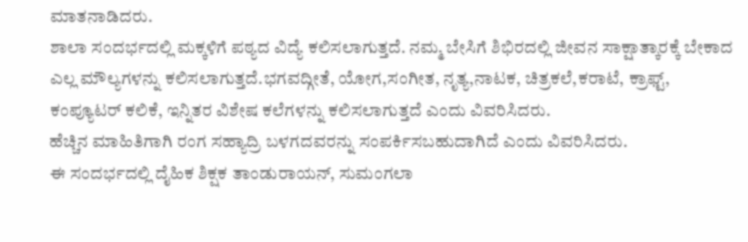ಮಾತನಾಡಿದರು.
ಶಾಲಾ ಸಂದರ್ಭದಲ್ಲಿ ಮಕ್ಕಳಿಗೆ ಪಠ್ಯದ ವಿದ್ಯೆ ಕಲಿಸಲಾಗುತ್ತದೆ. ನಮ್ಮ ಬೇಸಿಗೆ ಶಿಭಿರದಲ್ಲಿ ಜೀವನ ಸಾಕ್ಷಾತ್ಕಾರಕ್ಕೆ ಬೇಕಾದ ಎಲ್ಲ ಮೌಲ್ಯಗಳನ್ನು ಕಲಿಸಲಾಗುತ್ತದೆ.ಭಗವದ್ಗೀತೆ, ಯೋಗ,ಸಂಗೀತ, ನೃತ್ಯ,ನಾಟಕ, ಚಿತ್ರಕಲೆ,ಕರಾಟೆ, ಕ್ರಾಫ್ಟ್, ಕಂಪ್ಯೂಟರ್ ಕಲಿಕೆ, ಇನ್ನಿತರ ವಿಶೇಷ ಕಲೆಗಳನ್ನು ಕಲಿಸಲಾಗುತ್ತದೆ ಎಂದು ವಿವರಿಸಿದರು.
ಹೆಚ್ಚಿನ ಮಾಹಿತಿಗಾಗಿ ರಂಗ ಸಹ್ಯಾದ್ರಿ ಬಳಗದವರನ್ನು ಸಂಪರ್ಕಿಸಬಹುದಾಗಿದೆ ಎಂದು ವಿವರಿಸಿದರು.
ಈ ಸಂದರ್ಭದಲ್ಲಿ ದೈಹಿಕ ಶಿಕ್ಷಕ ತಾಂಡುರಾಯನ್, ಸುಮಂಗಲಾ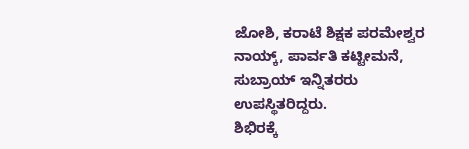ಜೋಶಿ, ಕರಾಟೆ ಶಿಕ್ಷಕ ಪರಮೇಶ್ವರ ನಾಯ್ಕ್, ಪಾರ್ವತಿ ಕಟ್ಟೀಮನೆ, ಸುಬ್ರಾಯ್ ಇನ್ನಿತರರು ಉಪಸ್ಥಿತರಿದ್ದರು.
ಶಿಭಿರಕ್ಕೆ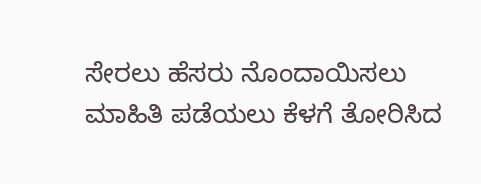ಸೇರಲು ಹೆಸರು ನೊಂದಾಯಿಸಲು ಮಾಹಿತಿ ಪಡೆಯಲು ಕೆಳಗೆ ತೋರಿಸಿದ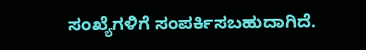ಸಂಖ್ಯೆಗಳಿಗೆ ಸಂಪರ್ಕಿಸಬಹುದಾಗಿದೆ.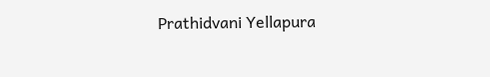Prathidvani Yellapura